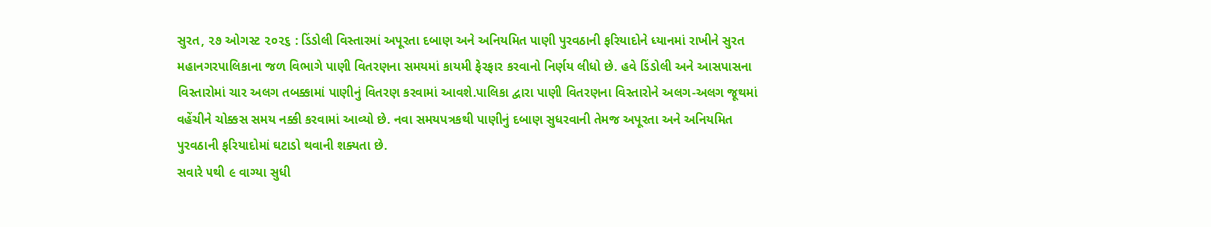સુરત, ૨૭ ઓગસ્ટ ૨૦૨૬ : ડિંડોલી વિસ્તારમાં અપૂરતા દબાણ અને અનિયમિત પાણી પુરવઠાની ફરિયાદોને ધ્યાનમાં રાખીને સુરત મહાનગરપાલિકાના જળ વિભાગે પાણી વિતરણના સમયમાં કાયમી ફેરફાર કરવાનો નિર્ણય લીધો છે. હવે ડિંડોલી અને આસપાસના વિસ્તારોમાં ચાર અલગ તબક્કામાં પાણીનું વિતરણ કરવામાં આવશે.પાલિકા દ્વારા પાણી વિતરણના વિસ્તારોને અલગ-અલગ જૂથમાં વહેંચીને ચોક્કસ સમય નક્કી કરવામાં આવ્યો છે. નવા સમયપત્રકથી પાણીનું દબાણ સુધરવાની તેમજ અપૂરતા અને અનિયમિત પુરવઠાની ફરિયાદોમાં ઘટાડો થવાની શક્યતા છે.
સવારે ૫થી ૯ વાગ્યા સુધી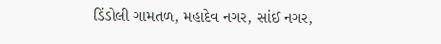ડિંડોલી ગામતળ, મહાદેવ નગર, સાંઈ નગર,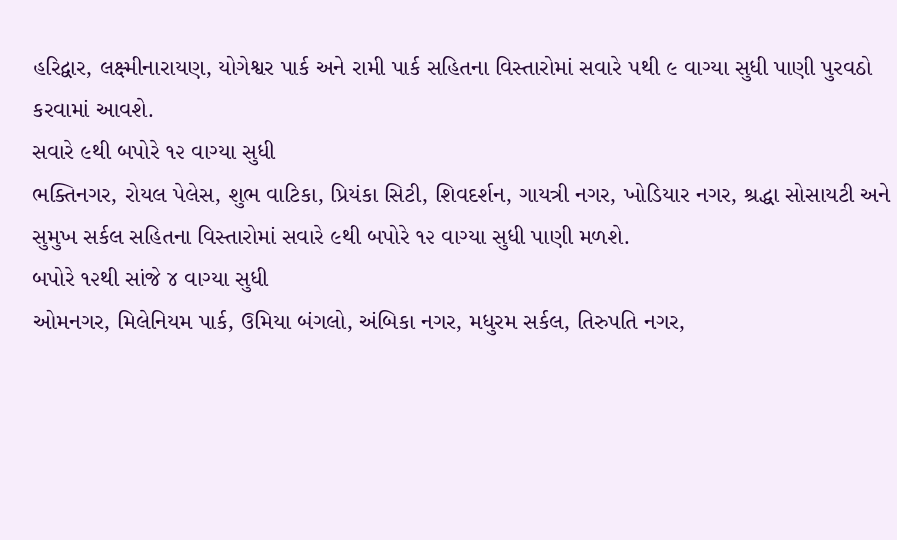હરિદ્વાર, લક્ષ્મીનારાયણ, યોગેશ્વર પાર્ક અને રામી પાર્ક સહિતના વિસ્તારોમાં સવારે ૫થી ૯ વાગ્યા સુધી પાણી પુરવઠો કરવામાં આવશે.
સવારે ૯થી બપોરે ૧૨ વાગ્યા સુધી
ભક્તિનગર, રોયલ પેલેસ, શુભ વાટિકા, પ્રિયંકા સિટી, શિવદર્શન, ગાયત્રી નગર, ખોડિયાર નગર, શ્રદ્ધા સોસાયટી અને સુમુખ સર્કલ સહિતના વિસ્તારોમાં સવારે ૯થી બપોરે ૧૨ વાગ્યા સુધી પાણી મળશે.
બપોરે ૧૨થી સાંજે ૪ વાગ્યા સુધી
ઓમનગર, મિલેનિયમ પાર્ક, ઉમિયા બંગલો, અંબિકા નગર, મધુરમ સર્કલ, તિરુપતિ નગર,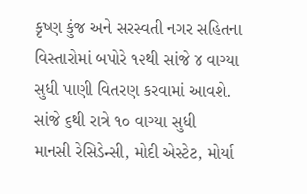કૃષ્ણ કુંજ અને સરસ્વતી નગર સહિતના વિસ્તારોમાં બપોરે ૧૨થી સાંજે ૪ વાગ્યા સુધી પાણી વિતરણ કરવામાં આવશે.
સાંજે ૬થી રાત્રે ૧૦ વાગ્યા સુધી
માનસી રેસિડેન્સી, મોદી એસ્ટેટ, મોર્યા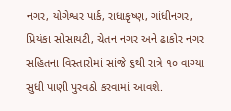નગર, યોગેશ્વર પાર્ક, રાધાકૃષ્ણ, ગાંધીનગર, પ્રિયંકા સોસાયટી, ચેતન નગર અને ઢાકોર નગર સહિતના વિસ્તારોમાં સાંજે ૬થી રાત્રે ૧૦ વાગ્યા સુધી પાણી પુરવઠો કરવામાં આવશે.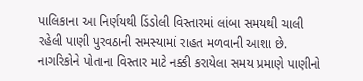પાલિકાના આ નિર્ણયથી ડિંડોલી વિસ્તારમાં લાંબા સમયથી ચાલી રહેલી પાણી પુરવઠાની સમસ્યામાં રાહત મળવાની આશા છે. નાગરિકોને પોતાના વિસ્તાર માટે નક્કી કરાયેલા સમય પ્રમાણે પાણીનો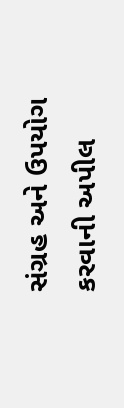સંગ્રહ અને ઉપયોગ કરવાની અપીલ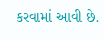કરવામાં આવી છે.